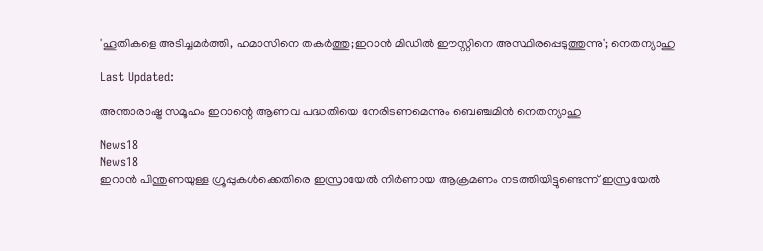'ഹൂതികളെ അടിച്ചമർത്തി, ഹമാസിനെ തകർത്തു;ഇറാൻ മിഡിൽ ഈസ്റ്റിനെ അസ്ഥിരപ്പെടുത്തുന്നു'; നെതന്യാഹു

Last Updated:

അന്താരാഷ്ട്ര സമൂഹം ഇറാന്റെ ആണവ പദ്ധതിയെ നേരിടണമെന്നും ബെഞ്ചമിൻ നെതന്യാഹു

News18
News18
ഇറാൻ പിന്തുണയുള്ള ഗ്രൂപ്പുകൾക്കെതിരെ ഇസ്രായേൽ നിർണായ ആക്രമണം നടത്തിയിട്ടുണ്ടെന്ന് ഇസ്രയേൽ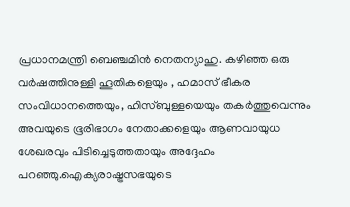പ്രധാനമന്ത്രി ബെഞ്ചമിൻ നെതന്യാഹു. കഴിഞ്ഞ ഒരു വർഷത്തിനുള്ളി ഹൂതികളെയും , ഹമാസ് ഭീകര സംവിധാനത്തെയും, ഹിസ്ബുള്ളയെയും തകർത്തുവെന്നും അവയുടെ ഭൂരിഭാഗം നേതാക്കളെയും ആണവായുധ ശേഖരവും പിടിച്ചെടുത്തതായും അദ്ദേഹം പറഞ്ഞു.ഐക്യരാഷ്ട്രസഭയുടെ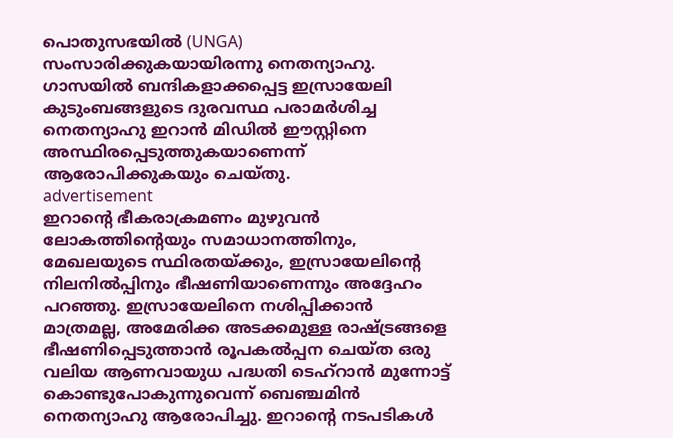പൊതുസഭയിൽ (UNGA) സംസാരിക്കുകയായിരന്നു നെതന്യാഹു. ഗാസയിൽ ബന്ദികളാക്കപ്പെട്ട ഇസ്രായേലി കുടുംബങ്ങളുടെ ദുരവസ്ഥ പരാമർശിച്ച നെതന്യാഹു ഇറാൻ മിഡിൽ ഈസ്റ്റിനെ അസ്ഥിരപ്പെടുത്തുകയാണെന്ന് ആരോപിക്കുകയും ചെയ്തു.
advertisement
ഇറാന്റെ ഭീകരാക്രമണം മുഴുവൻ ലോകത്തിന്റെയും സമാധാനത്തിനും, മേഖലയുടെ സ്ഥിരതയ്ക്കും, ഇസ്രായേലിന്റെ നിലനിൽപ്പിനും ഭീഷണിയാണെന്നും അദ്ദേഹം പറഞ്ഞു. ഇസ്രായേലിനെ നശിപ്പിക്കാൻ മാത്രമല്ല, അമേരിക്ക അടക്കമുള്ള രാഷ്ട്രങ്ങളെ ഭീഷണിപ്പെടുത്താൻ രൂപകൽപ്പന ചെയ്ത ഒരു വലിയ ആണവായുധ പദ്ധതി ടെഹ്‌റാൻ മുന്നോട്ട് കൊണ്ടുപോകുന്നുവെന്ന് ബെഞ്ചമിൻ നെതന്യാഹു ആരോപിച്ചു. ഇറാന്റെ നടപടികൾ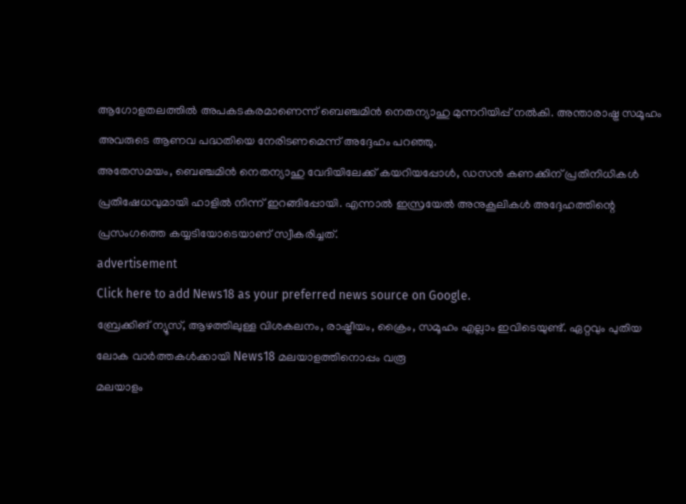ആഗോളതലത്തിൽ അപകടകരമാണെന്ന് ബെഞ്ചമിൻ നെതന്യാഹു മുന്നറിയിപ്പ് നൽകി. അന്താരാഷ്ട്ര സമൂഹം അവരുടെ ആണവ പദ്ധതിയെ നേരിടണമെന്ന് അദ്ദേഹം പറഞ്ഞു.
അതേസമയം, ബെഞ്ചമിൻ നെതന്യാഹു വേദിയിലേക്ക് കയറിയപ്പോൾ, ഡസൻ കണക്കിന് പ്രതിനിധികൾ പ്രതിഷേധവുമായി ഹാളിൽ നിന്ന് ഇറങ്ങിപ്പോയി. എന്നാൽ ഇസ്രയേൽ അനുകൂലികൾ അദ്ദേഹത്തിന്റെ പ്രസംഗത്തെ കയ്യടിയോടെയാണ് സ്വീകരിച്ചത്.
advertisement
Click here to add News18 as your preferred news source on Google.
ബ്രേക്കിങ് ന്യൂസ്, ആഴത്തിലുള്ള വിശകലനം, രാഷ്ട്രീയം, ക്രൈം, സമൂഹം എല്ലാം ഇവിടെയുണ്ട്. ഏറ്റവും പുതിയ ലോക വാർത്തകൾക്കായി News18 മലയാളത്തിനൊപ്പം വരൂ
മലയാളം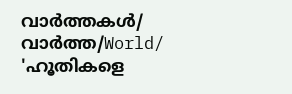വാർത്തകൾ/ വാർത്ത/World/
'ഹൂതികളെ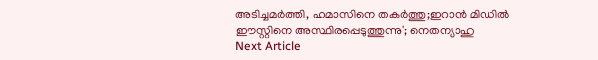അടിച്ചമർത്തി, ഹമാസിനെ തകർത്തു;ഇറാൻ മിഡിൽ ഈസ്റ്റിനെ അസ്ഥിരപ്പെടുത്തുന്നു'; നെതന്യാഹു
Next Article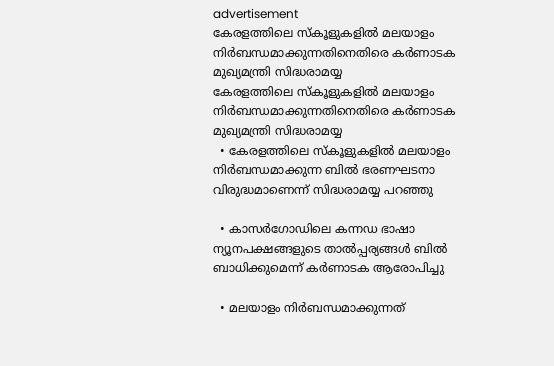advertisement
കേരളത്തിലെ സ്കൂളുകളിൽ മലയാളം നിർബന്ധമാക്കുന്നതിനെതിരെ കർണാടക മുഖ്യമന്ത്രി സിദ്ധരാമയ്യ
കേരളത്തിലെ സ്കൂളുകളിൽ മലയാളം നിർബന്ധമാക്കുന്നതിനെതിരെ കർണാടക മുഖ്യമന്ത്രി സിദ്ധരാമയ്യ
  • കേരളത്തിലെ സ്കൂളുകളിൽ മലയാളം നിർബന്ധമാക്കുന്ന ബിൽ ഭരണഘടനാ വിരുദ്ധമാണെന്ന് സിദ്ധരാമയ്യ പറഞ്ഞു

  • കാസർഗോഡിലെ കന്നഡ ഭാഷാ ന്യൂനപക്ഷങ്ങളുടെ താൽപ്പര്യങ്ങൾ ബിൽ ബാധിക്കുമെന്ന് കർണാടക ആരോപിച്ചു

  • മലയാളം നിർബന്ധമാക്കുന്നത്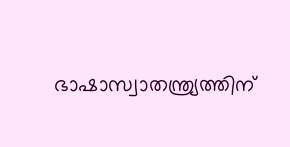ഭാഷാസ്വാതന്ത്ര്യത്തിന്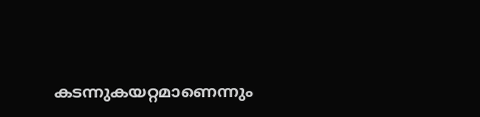കടന്നുകയറ്റമാണെന്നും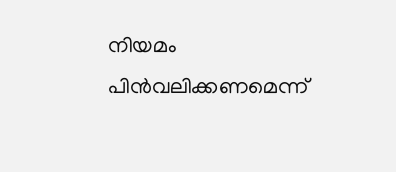നിയമം പിൻവലിക്കണമെന്ന്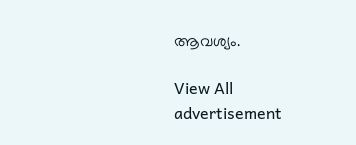ആവശ്യം.

View All
advertisement